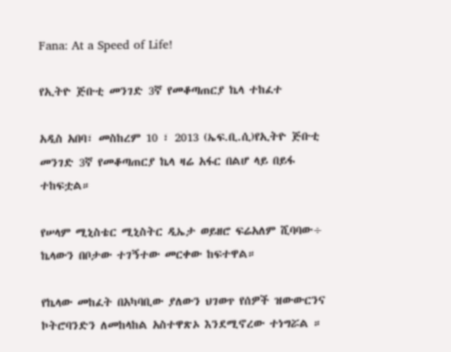Fana: At a Speed of Life!

የኢትዮ ጅቡቲ መንገድ 3ኛ የመቆጣጠርያ ኬላ ተከፈተ

አዲስ አበባ፣ መስከረም 10 ፣ 2013 (ኤፍ.ቢ.ሲ)የኢትዮ ጅቡቲ መንገድ 3ኛ የመቆጣጠርያ ኬላ ዛሬ አፋር በልሆ ላይ በይፋ ተከፍቷል።

የሠላም ሚኒስቴር ሚኒስትር ዲኤታ ወይዘሮ ፍሬአለም ሺባባው÷ ኬላውን በቦታው ተገኝተው መርቀው ከፍተዋል።

የኬላው መከፈት በአካባቢው ያለውን ህገወጥ የሰዎች ዝውውርንና ኮትሮባንድን ለመከላከል አስተዋጽኦ እንደሚኖረው ተነግሯል ።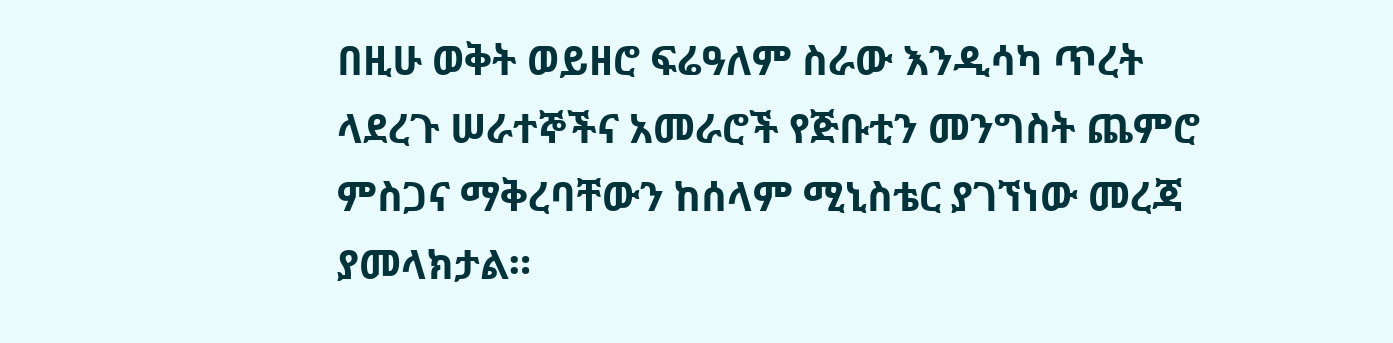በዚሁ ወቅት ወይዘሮ ፍሬዓለም ስራው እንዲሳካ ጥረት ላደረጉ ሠራተኞችና አመራሮች የጅቡቲን መንግስት ጨምሮ ምስጋና ማቅረባቸውን ከሰላም ሚኒስቴር ያገኘነው መረጃ ያመላክታል።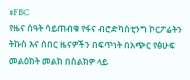#FBC
የዜና ሰዓት ሳይጠብቁ የፋና ብሮድካስቲንግ ኮርፖሬትን ትኩስ እና ሰበር ዜናዎችን በፍጥነት በአጭር የፅሁፍ መልዕክት መልክ በስልክዎ ላይ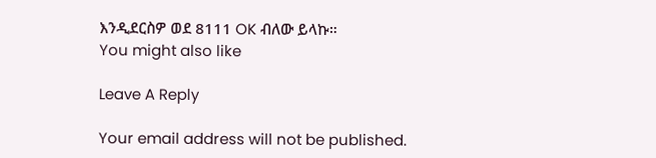እንዲደርስዎ ወደ 8111 OK ብለው ይላኩ።
You might also like

Leave A Reply

Your email address will not be published.